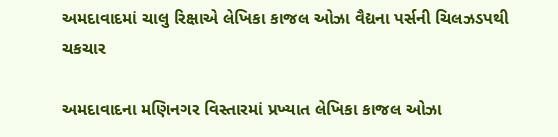અમદાવાદમાં ચાલુ રિક્ષાએ લેખિકા કાજલ ઓઝા વૈદ્યના પર્સની ચિલઝડપથી ચકચાર

અમદાવાદના મણિનગર વિસ્તારમાં પ્રખ્યાત લેખિકા કાજલ ઓઝા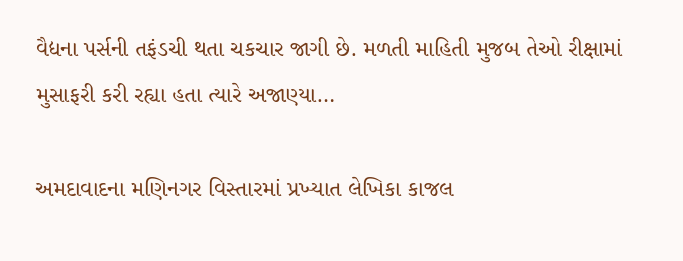વૈદ્યના પર્સની તફંડચી થતા ચકચાર જાગી છે. મળતી માહિતી મુજબ તેઓ રીક્ષામાં મુસાફરી કરી રહ્યા હતા ત્યારે અજાણ્યા…

અમદાવાદના મણિનગર વિસ્તારમાં પ્રખ્યાત લેખિકા કાજલ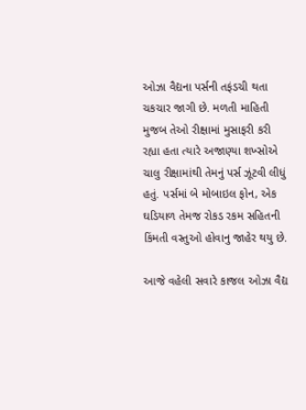ઓઝા વૈદ્યના પર્સની તફંડચી થતા ચકચાર જાગી છે. મળતી માહિતી મુજબ તેઓ રીક્ષામાં મુસાફરી કરી રહ્યા હતા ત્યારે અજાણ્યા શખ્સોએ ચાલુ રીક્ષામાંથી તેમનું પર્સ ઝૂંટવી લીધું હતું. પર્સમાં બે મોબાઇલ ફોન, એક ઘડિયાળ તેમજ રોકડ રકમ સહિતની કિંમતી વસ્તુઓ હોવાનુ જાહેર થયુ છે.

આજે વહેલી સવારે કાજલ ઓઝા વૈદ્ય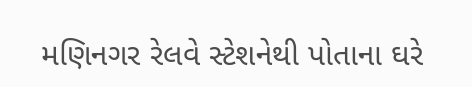મણિનગર રેલવે સ્ટેશનેથી પોતાના ઘરે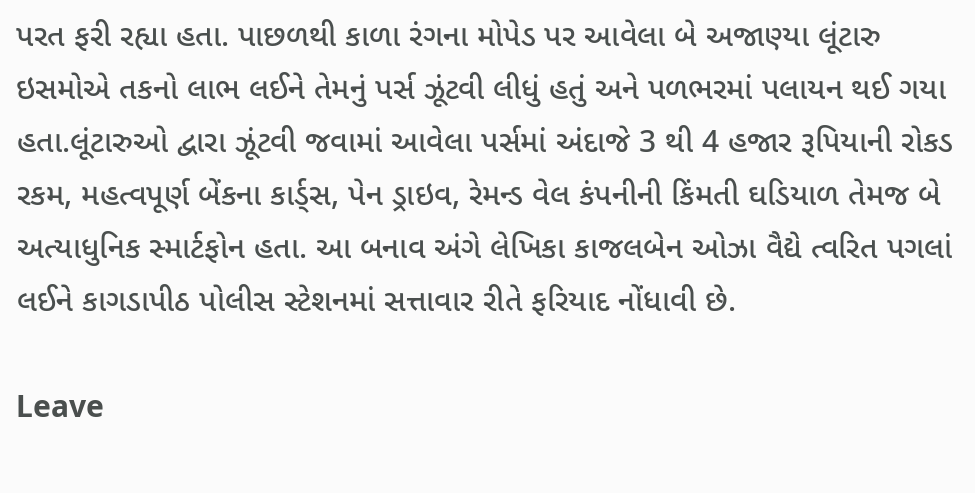પરત ફરી રહ્યા હતા. પાછળથી કાળા રંગના મોપેડ પર આવેલા બે અજાણ્યા લૂંટારુ ઇસમોએ તકનો લાભ લઈને તેમનું પર્સ ઝૂંટવી લીધું હતું અને પળભરમાં પલાયન થઈ ગયા હતા.લૂંટારુઓ દ્વારા ઝૂંટવી જવામાં આવેલા પર્સમાં અંદાજે 3 થી 4 હજાર રૂપિયાની રોકડ રકમ, મહત્વપૂર્ણ બેંકના કાર્ડ્સ, પેન ડ્રાઇવ, રેમન્ડ વેલ કંપનીની કિંમતી ઘડિયાળ તેમજ બે અત્યાધુનિક સ્માર્ટફોન હતા. આ બનાવ અંગે લેખિકા કાજલબેન ઓઝા વૈદ્યે ત્વરિત પગલાં લઈને કાગડાપીઠ પોલીસ સ્ટેશનમાં સત્તાવાર રીતે ફરિયાદ નોંધાવી છે.

Leave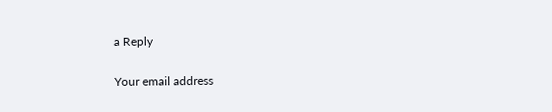a Reply

Your email address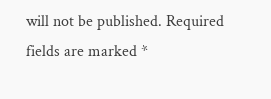will not be published. Required fields are marked *